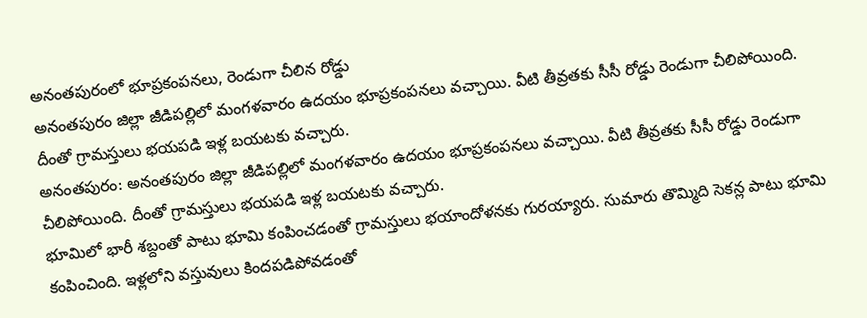అనంతపురంలో భూప్రకంపనలు, రెండుగా చీలిన రోడ్డు
అనంతపురం జిల్లా జీడిపల్లిలో మంగళవారం ఉదయం భూప్రకంపనలు వచ్చాయి. వీటి తీవ్రతకు సీసీ రోడ్డు రెండుగా చీలిపోయింది. దీంతో గ్రామస్తులు భయపడి ఇళ్ల బయటకు వచ్చారు.
అనంతపురం: అనంతపురం జిల్లా జీడిపల్లిలో మంగళవారం ఉదయం భూప్రకంపనలు వచ్చాయి. వీటి తీవ్రతకు సీసీ రోడ్డు రెండుగా చీలిపోయింది. దీంతో గ్రామస్తులు భయపడి ఇళ్ల బయటకు వచ్చారు.
భూమిలో భారీ శబ్దంతో పాటు భూమి కంపించడంతో గ్రామస్తులు భయాందోళనకు గురయ్యారు. సుమారు తొమ్మిది సెకన్ల పాటు భూమి కంపించింది. ఇళ్లలోని వస్తువులు కిందపడిపోవడంతో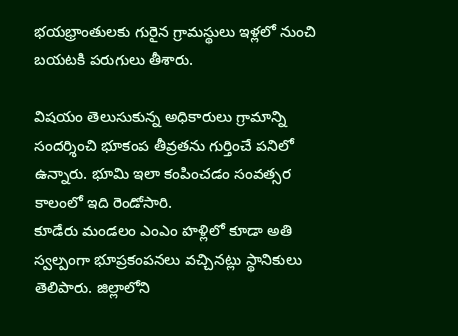భయభ్రాంతులకు గురైన గ్రామస్థులు ఇళ్లలో నుంచి బయటకి పరుగులు తీశారు.

విషయం తెలుసుకున్న అధికారులు గ్రామాన్ని సందర్శించి భూకంప తీవ్రతను గుర్తించే పనిలో ఉన్నారు. భూమి ఇలా కంపించడం సంవత్సర కాలంలో ఇది రెండోసారి.
కూడేరు మండలం ఎంఎం హళ్లిలో కూడా అతి స్వల్పంగా భూప్రకంపనలు వచ్చినట్లు స్థానికులు తెలిపారు. జిల్లాలోని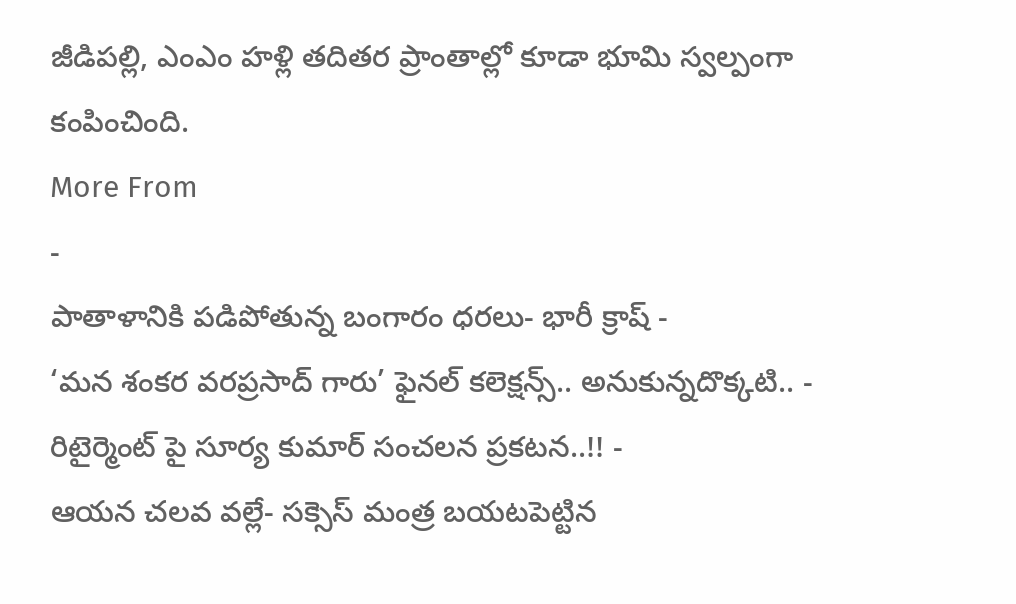జీడిపల్లి, ఎంఎం హళ్లి తదితర ప్రాంతాల్లో కూడా భూమి స్వల్పంగా కంపించింది.
More From
-
పాతాళానికి పడిపోతున్న బంగారం ధరలు- భారీ క్రాష్ -
‘మన శంకర వరప్రసాద్ గారు’ ఫైనల్ కలెక్షన్స్.. అనుకున్నదొక్కటి.. -
రిటైర్మెంట్ పై సూర్య కుమార్ సంచలన ప్రకటన..!! -
ఆయన చలవ వల్లే- సక్సెస్ మంత్ర బయటపెట్టిన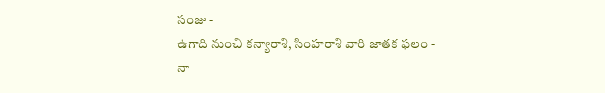సంజు -
ఉగాది నుంచి కన్యారాశి, సింహరాశి వారి జాతక ఫలం -
నా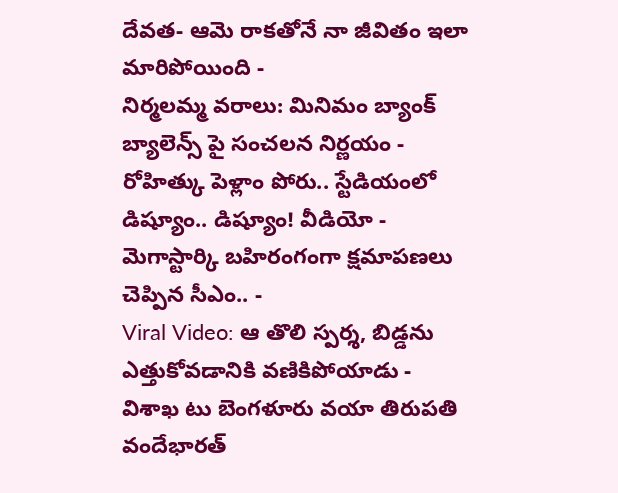దేవత- ఆమె రాకతోనే నా జీవితం ఇలా మారిపోయింది -
నిర్మలమ్మ వరాలు: మినిమం బ్యాంక్ బ్యాలెన్స్ పై సంచలన నిర్ణయం -
రోహిత్కు పెళ్లాం పోరు.. స్టేడియంలో డిష్యూం.. డిష్యూం! వీడియో -
మెగాస్టార్కి బహిరంగంగా క్షమాపణలు చెప్పిన సీఎం.. -
Viral Video: ఆ తొలి స్పర్శ, బిడ్డను ఎత్తుకోవడానికి వణికిపోయాడు -
విశాఖ టు బెంగళూరు వయా తిరుపతి వందేభారత్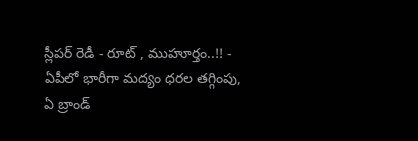స్లీపర్ రెడీ - రూట్ , ముహూర్తం..!! -
ఏపీలో భారీగా మద్యం ధరల తగ్గింపు, ఏ బ్రాండ్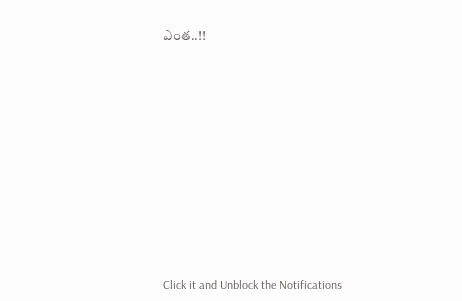ఎంత..!!












Click it and Unblock the Notifications